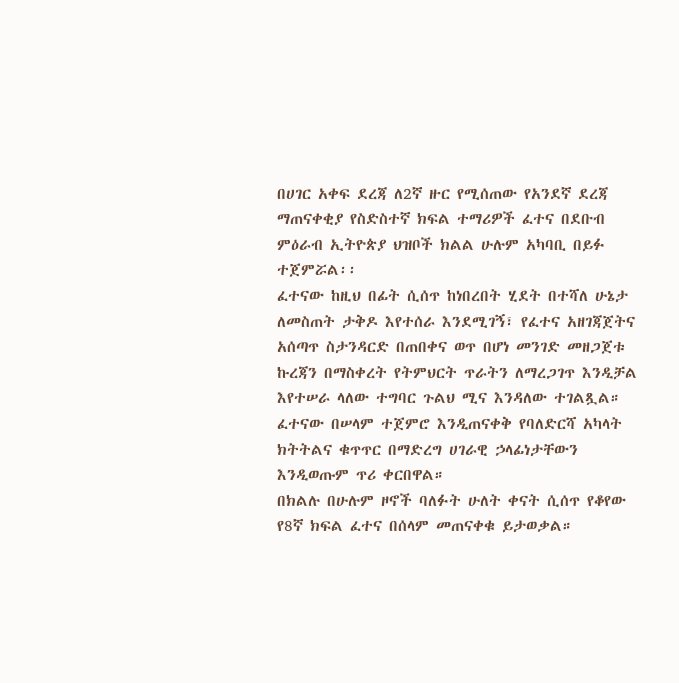በሀገር አቀፍ ደረጃ ለ2ኛ ዙር የሚሰጠው የአንደኛ ደረጃ ማጠናቀቂያ የስድስተኛ ክፍል ተማሪዎች ፈተና በደቡብ ምዕራብ ኢትዮጵያ ህዝቦች ክልል ሁሉም አካባቢ በይፉ ተጀምሯል፡፡
ፈተናው ከዚህ በፊት ሲሰጥ ከነበረበት ሂደት በተሻለ ሁኔታ ለመስጠት ታቅዶ እየተሰራ እንደሚገኝ፣ የፈተና አዘገጃጀትና አሰጣጥ ስታንዳርድ በጠበቀና ወጥ በሆነ መንገድ መዘጋጀቱ ኩረጃን በማስቀረት የትምህርት ጥራትን ለማረጋገጥ እንዲቻል እየተሠራ ላለው ተግባር ጉልህ ሚና እንዳለው ተገልጿል።
ፈተናው በሠላም ተጀምሮ እንዲጠናቀቅ የባለድርሻ አካላት ክትትልና ቁጥጥር በማድረግ ሀገራዊ ኃላፊነታቸውን እንዲወጡም ጥሪ ቀርበዋል።
በክልሉ በሁሉም ዞኖች ባለፉት ሁለት ቀናት ሲሰጥ የቆየው የ8ኛ ክፍል ፈተና በሰላም መጠናቀቁ ይታወቃል።